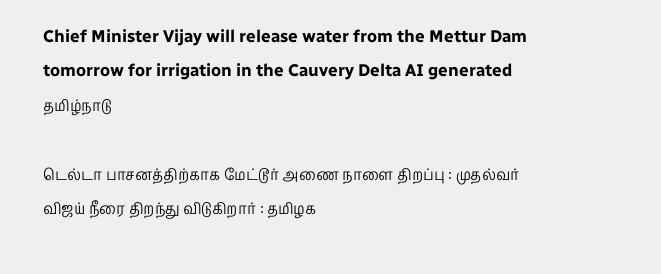Chief Minister Vijay will release water from the Mettur Dam tomorrow for irrigation in the Cauvery Delta AI generated
தமிழ்நாடு

டெல்டா பாசனத்திற்காக மேட்டூர் அணை நாளை திறப்பு : முதல்வர் விஜய் நீரை திறந்து விடுகிறார் : தமிழக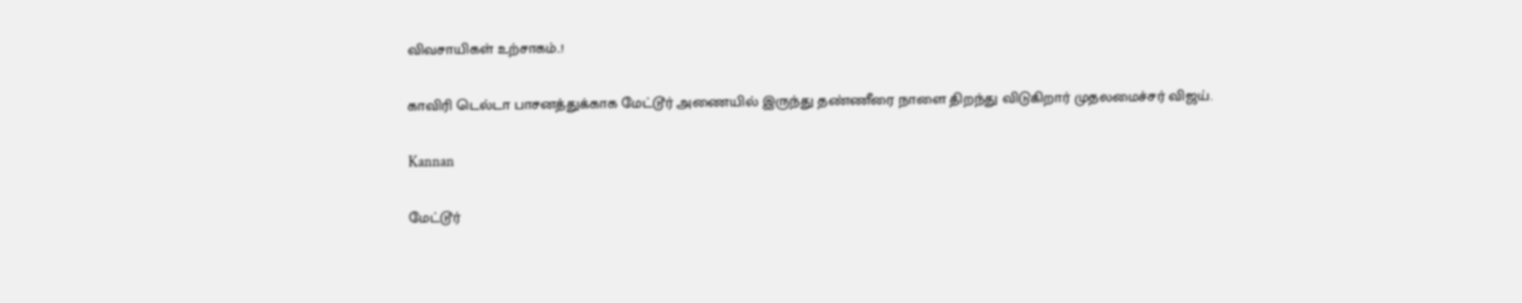விவசாயிகள் உற்சாகம்..!

காவிரி டெல்டா பாசனத்துக்காக மேட்டூர் அணையில் இருந்து தண்ணீரை நாளை திறந்து விடுகிறார் முதலமைச்சர் விஜய்.

Kannan

மேட்டூர்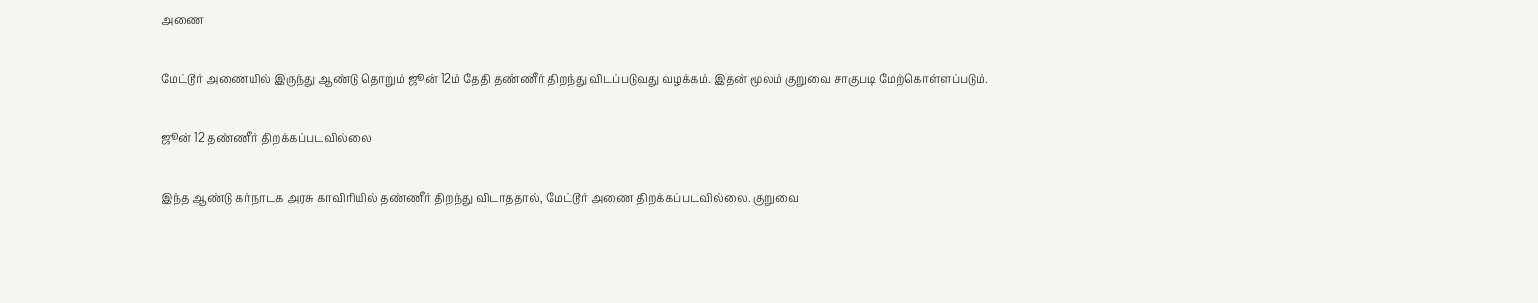அணை

மேட்டூர் அணையில் இருந்து ஆண்டு தொறும் ஜூன் 12ம் தேதி தண்ணீர் திறந்து விடப்படுவது வழக்கம். இதன் மூலம் குறுவை சாகுபடி மேற்கொள்ளப்படும்.

ஜூன் 12 தண்ணீர் திறக்கப்படவில்லை

இந்த ஆண்டு கர்நாடக அரசு காவிரியில் தண்ணீர் திறந்து விடாததால், மேட்டூர் அணை திறக்கப்படவில்லை. குறுவை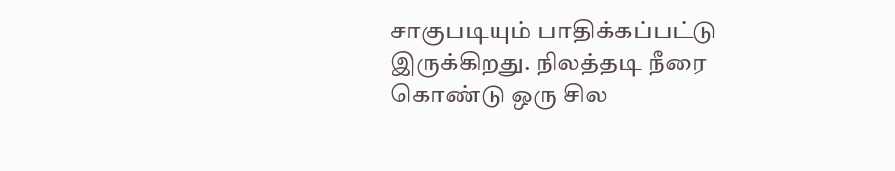சாகுபடியும் பாதிக்கப்பட்டு இருக்கிறது. நிலத்தடி நீரை கொண்டு ஒரு சில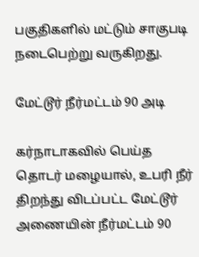பகுதிகளில் மட்டும் சாகுபடி நடைபெற்று வருகிறது.

மேட்டூர் நீர்மட்டம் 90 அடி

கர்நாடாகவில் பெய்த தொடர் மழையால், உபரி நீர் திறந்து விடப்பட்ட மேட்டூர் அணையின் நீர்மட்டம் 90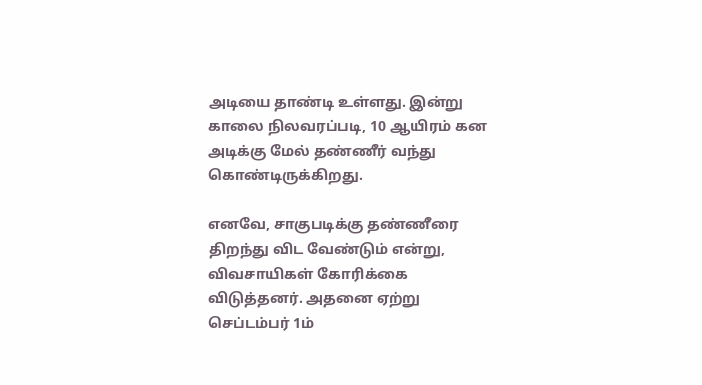அடியை தாண்டி உள்ளது. இன்று காலை நிலவரப்படி, 10 ஆயிரம் கன அடிக்கு மேல் தண்ணீர் வந்து கொண்டிருக்கிறது.

எனவே, சாகுபடிக்கு தண்ணீரை திறந்து விட வேண்டும் என்று, விவசாயிகள் கோரிக்கை விடுத்தனர். அதனை ஏற்று செப்டம்பர் 1ம்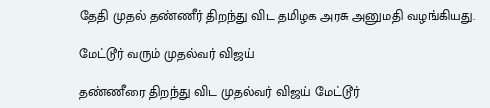தேதி முதல் தண்ணீர் திறந்து விட தமிழக அரசு அனுமதி வழங்கியது.

மேட்டூர் வரும் முதல்வர் விஜய்

தண்ணீரை திறந்து விட முதல்வர் விஜய் மேட்டூர்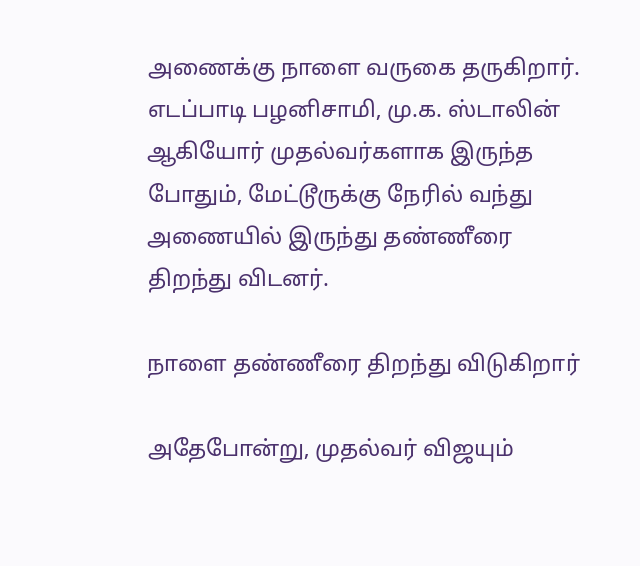அணைக்கு நாளை வருகை தருகிறார். எடப்பாடி பழனிசாமி, மு.க. ஸ்டாலின் ஆகியோர் முதல்வர்களாக இருந்த போதும், மேட்டூருக்கு நேரில் வந்து அணையில் இருந்து தண்ணீரை திறந்து விடனர்.

நாளை தண்ணீரை திறந்து விடுகிறார்

அதேபோன்று, முதல்வர் விஜயும்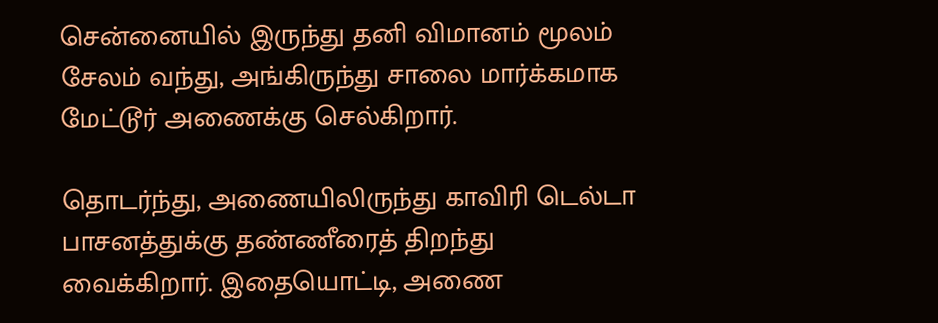சென்னையில் இருந்து தனி விமானம் மூலம் சேலம் வந்து, அங்கிருந்து சாலை மார்க்கமாக மேட்டூர் அணைக்கு செல்கிறார்.

தொடர்ந்து, அணையிலிருந்து காவிரி டெல்டா பாசனத்துக்கு தண்ணீரைத் திறந்து வைக்கிறார். இதையொட்டி, அணை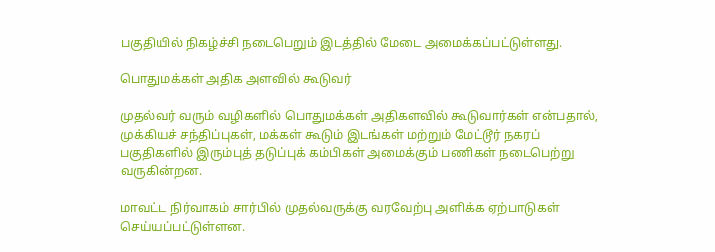பகுதியில் நிகழ்ச்சி நடைபெறும் இடத்தில் மேடை அமைக்கப்பட்டுள்ளது.

பொதுமக்கள் அதிக அளவில் கூடுவர்

முதல்வர் வரும் வழிகளில் பொதுமக்கள் அதிகளவில் கூடுவார்கள் என்பதால், முக்கியச் சந்திப்புகள், மக்கள் கூடும் இடங்கள் மற்றும் மேட்டூர் நகரப் பகுதிகளில் இரும்புத் தடுப்புக் கம்பிகள் அமைக்கும் பணிகள் நடைபெற்று வருகின்றன.

மாவட்ட நிர்வாகம் சார்பில் முதல்வருக்கு வரவேற்பு அளிக்க ஏற்பாடுகள் செய்யப்பட்டுள்ளன.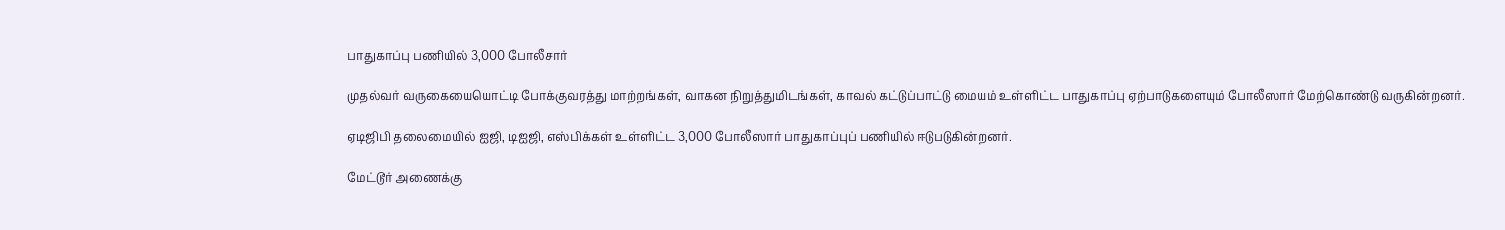பாதுகாப்பு பணியில் 3,000 போலீசார்

முதல்வர் வருகையையொட்டி போக்குவரத்து மாற்றங்கள், வாகன நிறுத்துமிடங்கள், காவல் கட்டுப்பாட்டு மையம் உள்ளிட்ட பாதுகாப்பு ஏற்பாடுகளையும் போலீஸார் மேற்கொண்டு வருகின்றனர்.

ஏடிஜிபி தலைமையில் ஐஜி, டிஐஜி, எஸ்பிக்கள் உள்ளிட்ட 3,000 போலீஸார் பாதுகாப்புப் பணியில் ஈடுபடுகின்றனர்.

மேட்டூர் அணைக்கு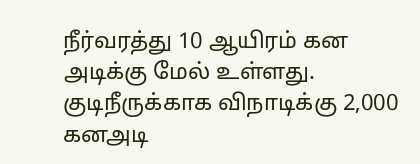நீர்வரத்து 10 ஆயிரம் கன அடிக்கு மேல் உள்ளது. குடிநீருக்காக விநாடிக்கு 2,000 கனஅடி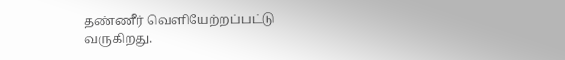தண்ணீர் வெளியேற்றப்பட்டு வருகிறது.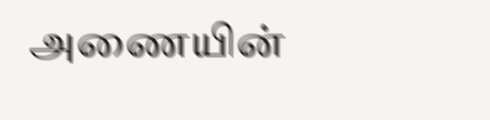அணையின்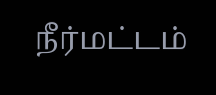நீர்மட்டம்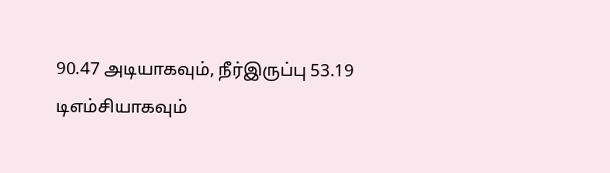90.47 அடியாகவும், நீர்இருப்பு 53.19 டிஎம்சியாகவும்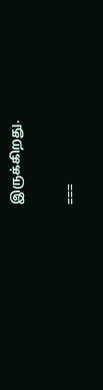இருக்கிறது.

===